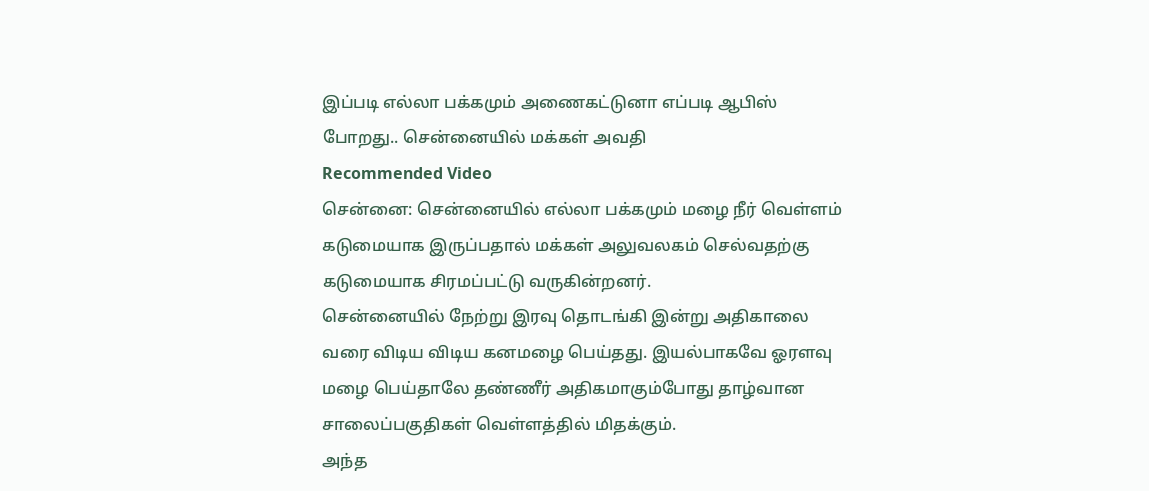இப்படி எல்லா பக்கமும் அணைகட்டுனா எப்படி ஆபிஸ் போறது.. சென்னையில் மக்கள் அவதி
Recommended Video
சென்னை: சென்னையில் எல்லா பக்கமும் மழை நீர் வெள்ளம் கடுமையாக இருப்பதால் மக்கள் அலுவலகம் செல்வதற்கு கடுமையாக சிரமப்பட்டு வருகின்றனர்.
சென்னையில் நேற்று இரவு தொடங்கி இன்று அதிகாலை வரை விடிய விடிய கனமழை பெய்தது. இயல்பாகவே ஓரளவு மழை பெய்தாலே தண்ணீர் அதிகமாகும்போது தாழ்வான சாலைப்பகுதிகள் வெள்ளத்தில் மிதக்கும்.
அந்த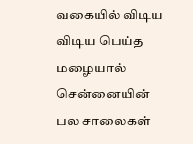வகையில் விடிய விடிய பெய்த மழையால் சென்னையின் பல சாலைகள்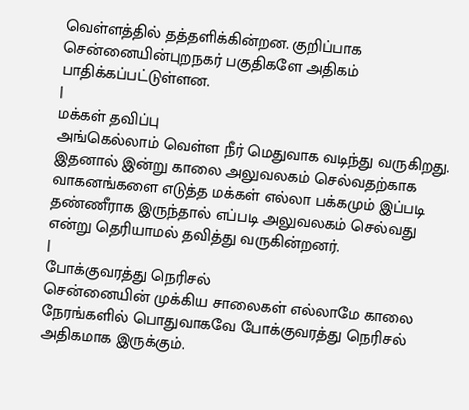வெள்ளத்தில் தத்தளிக்கின்றன. குறிப்பாக சென்னையின்புறநகர் பகுதிகளே அதிகம் பாதிக்கப்பட்டுள்ளன.
|
மக்கள் தவிப்பு
அங்கெல்லாம் வெள்ள நீர் மெதுவாக வடிந்து வருகிறது. இதனால் இன்று காலை அலுவலகம் செல்வதற்காக வாகனங்களை எடுத்த மக்கள் எல்லா பக்கமும் இப்படி தண்ணீராக இருந்தால் எப்படி அலுவலகம் செல்வது என்று தெரியாமல் தவித்து வருகின்றனர்.
|
போக்குவரத்து நெரிசல்
சென்னையின் முக்கிய சாலைகள் எல்லாமே காலை நேரங்களில் பொதுவாகவே போக்குவரத்து நெரிசல் அதிகமாக இருக்கும்.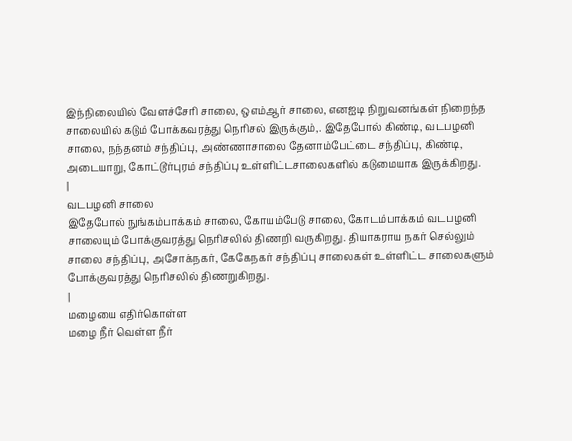இந்நிலையில் வேளச்சேரி சாலை, ஒஎம்ஆர் சாலை, எனஐடி நிறுவனங்கள் நிறைந்த சாலையில் கடும் போக்கவரத்து நெரிசல் இருக்கும்,. இதேபோல் கிண்டி, வடபழனி சாலை, நந்தனம் சந்திப்பு, அண்ணாசாலை தேனாம்பேட்டை சந்திப்பு, கிண்டி, அடையாறு, கோட்டூர்புரம் சந்திப்பு உள்ளிட்டசாலைகளில் கடுமையாக இருக்கிறது.
|
வடபழனி சாலை
இதேபோல் நுங்கம்பாக்கம் சாலை, கோயம்பேடு சாலை, கோடம்பாக்கம் வடபழனி சாலையும் போக்குவரத்து நெரிசலில் திணறி வருகிறது. தியாகராய நகர் செல்லும் சாலை சந்திப்பு, அசோக்நகர், கேகேநகர் சந்திப்பு சாலைகள் உள்ளிட்ட சாலைகளும் போக்குவரத்து நெரிசலில் திணறுகிறது.
|
மழையை எதிர்கொள்ள
மழை நீர் வெள்ள நீர்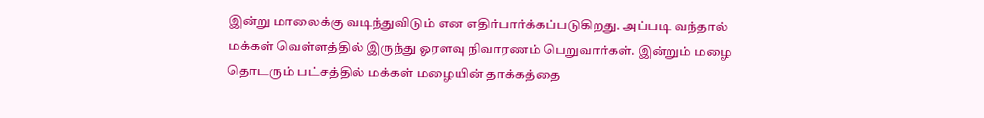இன்று மாலைக்கு வடிந்துவிடும் என எதிர்பார்க்கப்படுகிறது. அப்படி வந்தால் மக்கள் வெள்ளத்தில் இருந்து ஓரளவு நிவாரணம் பெறுவார்கள். இன்றும் மழை தொடரும் பட்சத்தில் மக்கள் மழையின் தாக்கத்தை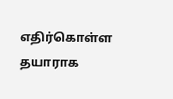எதிர்கொள்ள தயாராக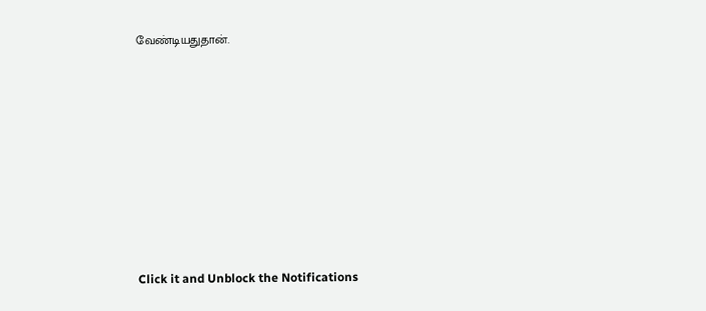வேண்டியதுதான்.












Click it and Unblock the Notifications